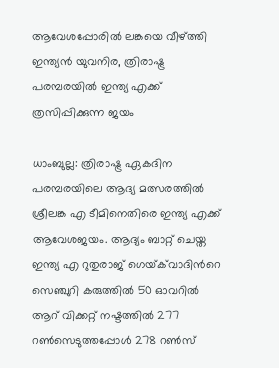ആവേശപ്പോരില്‍ ലങ്കയെ വീഴ്ത്തി ഇന്ത്യൻ യുവനിര, ത്രിരാഷ്ട്ര പരമ്പരയില്‍ ഇന്ത്യ എക്ക് ത്രസിപ്പിക്കുന്ന ജയം

ധാംബുല്ല: ത്രിരാഷ്ട്ര ഏകദിന പരമ്പരയിലെ ആദ്യ മത്സരത്തില്‍ ശ്രീലങ്ക എ ടീമിനെതിരെ ഇന്ത്യ എക്ക് ആവേശജയം. ആദ്യം ബാറ്റ് ചെയ്ത ഇന്ത്യ എ റുതുരാജ് ഗെയ്‌ക്‌വാദിന്‍റെ സെഞ്ചുറി കരുത്തില്‍ 50 ഓവറില്‍ ആറ് വിക്കറ്റ് നഷ്ടത്തില്‍ 277 റണ്‍സെടുത്തപ്പോള്‍ 278 റണ്‍സ്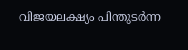വിജയലക്ഷ്യം പിന്തുടര്‍ന്ന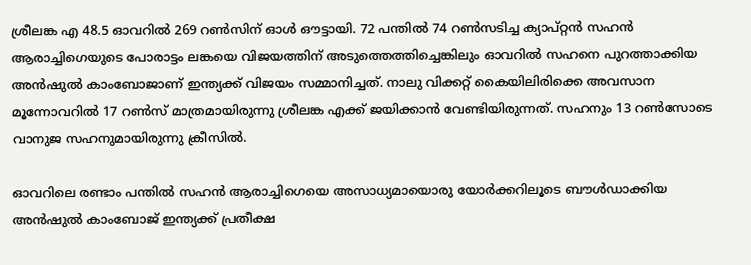ശ്രീലങ്ക എ 48.5 ഓവറില്‍ 269 റണ്‍സിന് ഓള്‍ ഔട്ടായി. 72 പന്തില്‍ 74 റണ്‍സടിച്ച ക്യാപ്റ്റൻ സഹന്‍ ആരാച്ചിഗെയുടെ പോരാട്ടം ലങ്കയെ വിജയത്തിന് അടുത്തെത്തിച്ചെങ്കിലും ഓവറില്‍ സഹനെ പുറത്താക്കിയ അന്‍ഷുല്‍ കാംബോജാണ് ഇന്ത്യക്ക് വിജയം സമ്മാനിച്ചത്. നാലു വിക്കറ്റ് കൈയിലിരിക്കെ അവസാന മൂന്നോവറില്‍ 17 റണ്‍സ് മാത്രമായിരുന്നു ശ്രീലങ്ക എക്ക് ജയിക്കാന്‍ വേണ്ടിയിരുന്നത്. സഹനും 13 റണ്‍സോടെ വാനുജ സഹനുമായിരുന്നു ക്രീസില്‍.

ഓവറിലെ രണ്ടാം പന്തില്‍ സഹന്‍ ആരാച്ചിഗെയെ അസാധ്യമായൊരു യോര്‍ക്കറിലൂടെ ബൗള്‍ഡാക്കിയ അന്‍ഷുല്‍ കാംബോജ് ഇന്ത്യക്ക് പ്രതീക്ഷ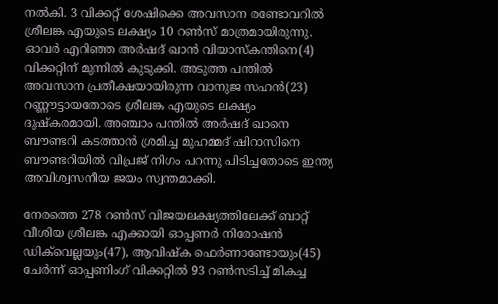നല്‍കി. 3 വിക്കറ്റ് ശേഷിക്കെ അവസാന രണ്ടോവറില്‍ ശ്രീലങ്ക എയുടെ ലക്ഷ്യം 10 റണ്‍സ് മാത്രമായിരുന്നു. ഓവര്‍ എറിഞ്ഞ അര്‍ഷദ് ഖാന്‍ വിയാസ്‌കന്തിനെ(4) വിക്കറ്റിന് മുന്നില്‍ കുടുക്കി. അടുത്ത പന്തില്‍ അവസാന പ്രതീക്ഷയായിരുന്ന വാനുജ സഹന്‍(23) റണ്ണൗട്ടായതോടെ ശ്രീലങ്ക എയുടെ ലക്ഷ്യം ദുഷ്കരമായി. അഞ്ചാം പന്തില്‍ അര്‍ഷദ് ഖാനെ ബൗണ്ടറി കടത്താന്‍ ശ്രമിച്ച മുഹമ്മദ് ഷിറാസിനെ ബൗണ്ടറിയില്‍ വിപ്രജ് നിഗം പറന്നു പിടിച്ചതോടെ ഇന്ത്യ അവിശ്വസനീയ ജയം സ്വന്തമാക്കി.

നേരത്തെ 278 റണ്‍സ് വിജയലക്ഷ്യത്തിലേക്ക് ബാറ്റ് വീശിയ ശ്രീലങ്ക എക്കായി ഓപ്പണര്‍ നിരോഷന്‍ ഡിക്‌വെല്ലയും(47), ആവിഷ്ക ഫെര്‍ണാണ്ടോയും(45) ചേര്‍ന്ന് ഓപ്പണിംഗ് വിക്കറ്റില്‍ 93 റണ്‍സടിച്ച് മികച്ച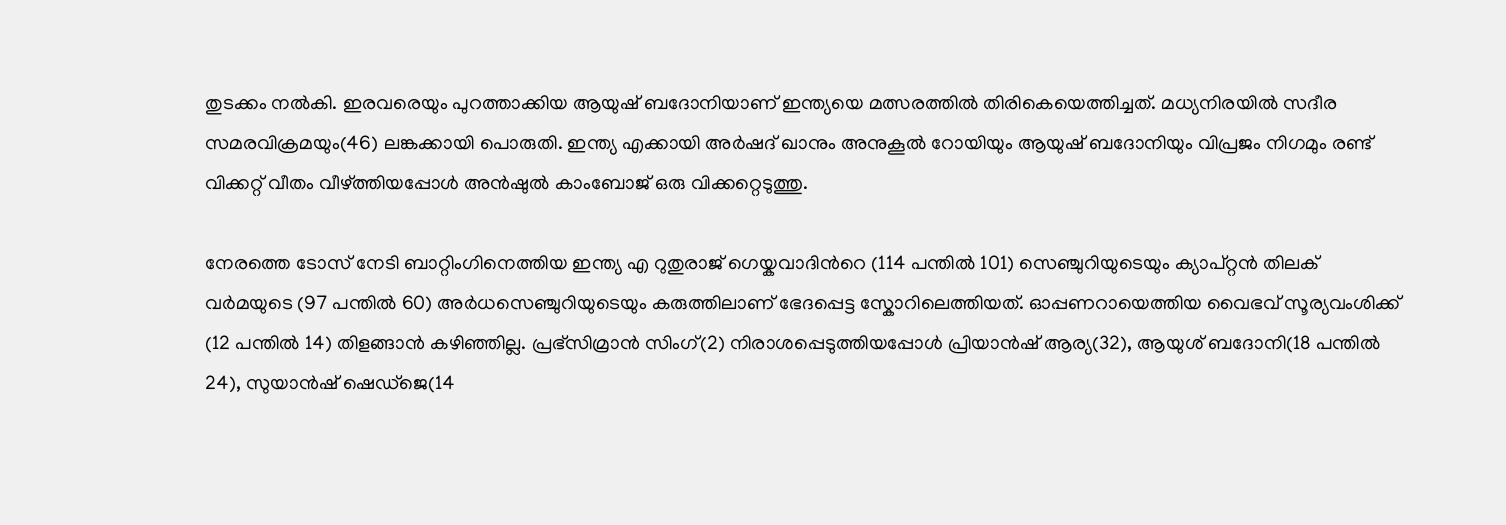തുടക്കം നല്‍കി. ഇരവരെയും പുറത്താക്കിയ ആയുഷ് ബദോനിയാണ് ഇന്ത്യയെ മത്സരത്തില്‍ തിരികെയെത്തിച്ചത്. മധ്യനിരയില്‍ സദീര സമരവിക്രമയും(46) ലങ്കക്കായി പൊരുതി. ഇന്ത്യ എക്കായി അര്‍ഷദ് ഖാനും അനുകൂല്‍ റോയിയും ആയുഷ് ബദോനിയും വിപ്രജം നിഗമും രണ്ട് വിക്കറ്റ് വീതം വീഴ്ത്തിയപ്പോള്‍ അന്‍ഷുല്‍ കാംബോജ് ഒരു വിക്കറ്റെടുത്തു.

നേരത്തെ ടോസ് നേടി ബാറ്റിംഗിനെത്തിയ ഇന്ത്യ എ റുതുരാജ് ഗെയ്കവാദിന്‍റെ (114 പന്തില്‍ 101) സെഞ്ചുറിയുടെയും ക്യാപ്റ്റന്‍ തിലക് വര്‍മയുടെ (97 പന്തില്‍ 60) അര്‍ധസെഞ്ചുറിയുടെയും കരുത്തിലാണ് ഭേദപ്പെട്ട സ്കോറിലെത്തിയത്. ഓപ്പണറായെത്തിയ വൈഭവ് സൂര്യവംശിക്ക് (12 പന്തില്‍ 14) തിളങ്ങാന്‍ കഴിഞ്ഞില്ല. പ്രഭ്സിമ്രാന്‍ സിംഗ്(2) നിരാശപ്പെടുത്തിയപ്പോൾ പ്രിയാന്‍ഷ് ആര്യ(32), ആയുശ് ബദോനി(18 പന്തില്‍ 24), സുയാൻഷ് ഷെഡ്ജെ(14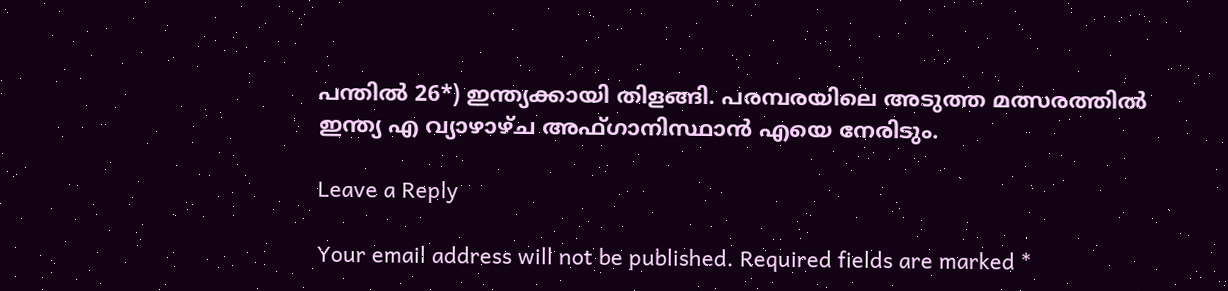പന്തില്‍ 26*) ഇന്ത്യക്കായി തിളങ്ങി. പരമ്പരയിലെ അടുത്ത മത്സരത്തില്‍ ഇന്ത്യ എ വ്യാഴാഴ്ച അഫ്ഗാനിസ്ഥാന്‍ എയെ നേരിടും.

Leave a Reply

Your email address will not be published. Required fields are marked *